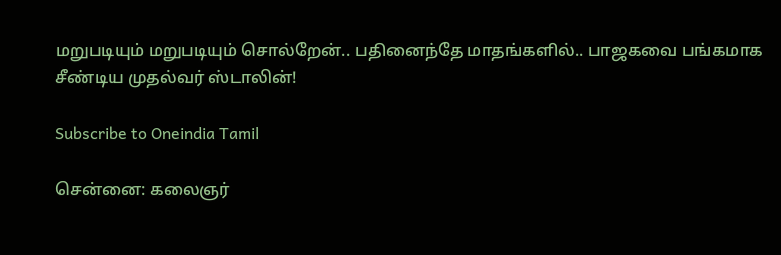மறுபடியும் மறுபடியும் சொல்றேன்.. பதினைந்தே மாதங்களில்.. பாஜகவை பங்கமாக சீண்டிய முதல்வர் ஸ்டாலின்!

Subscribe to Oneindia Tamil

சென்னை: கலைஞர்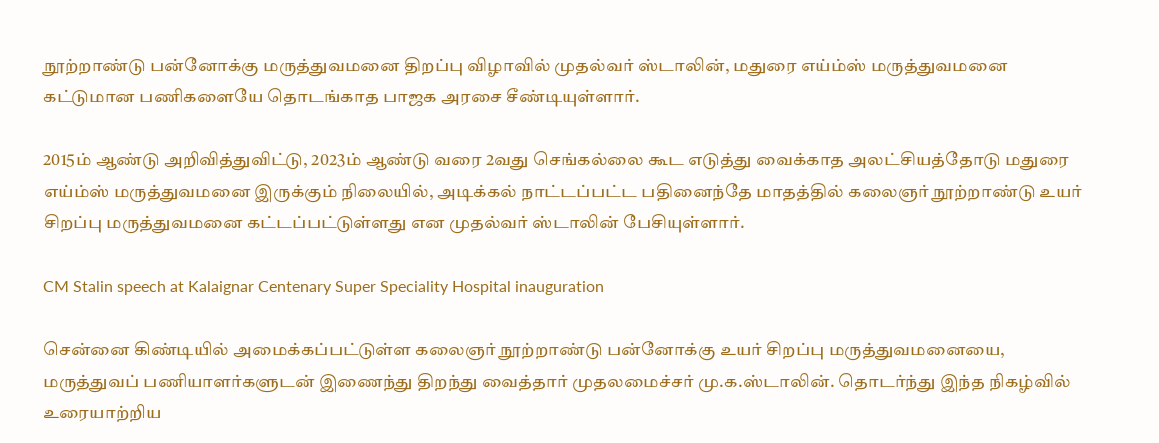நூற்றாண்டு பன்னோக்கு மருத்துவமனை திறப்பு விழாவில் முதல்வர் ஸ்டாலின், மதுரை எய்ம்ஸ் மருத்துவமனை கட்டுமான பணிகளையே தொடங்காத பாஜக அரசை சீண்டியுள்ளார்.

2015ம் ஆண்டு அறிவித்துவிட்டு, 2023ம் ஆண்டு வரை 2வது செங்கல்லை கூட எடுத்து வைக்காத அலட்சியத்தோடு மதுரை எய்ம்ஸ் மருத்துவமனை இருக்கும் நிலையில், அடிக்கல் நாட்டப்பட்ட பதினைந்தே மாதத்தில் கலைஞர் நூற்றாண்டு உயர் சிறப்பு மருத்துவமனை கட்டப்பட்டுள்ளது என முதல்வர் ஸ்டாலின் பேசியுள்ளார்.

CM Stalin speech at Kalaignar Centenary Super Speciality Hospital inauguration

சென்னை கிண்டியில் அமைக்கப்பட்டுள்ள கலைஞர் நூற்றாண்டு பன்னோக்கு உயர் சிறப்பு மருத்துவமனையை, மருத்துவப் பணியாளர்களுடன் இணைந்து திறந்து வைத்தார் முதலமைச்சர் மு.க.ஸ்டாலின். தொடர்ந்து இந்த நிகழ்வில் உரையாற்றிய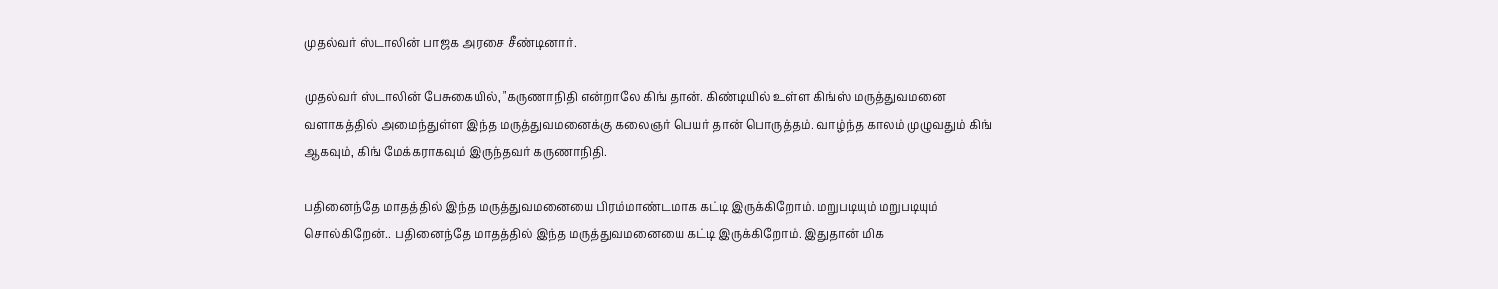முதல்வர் ஸ்டாலின் பாஜக அரசை சீண்டினார்.

முதல்வர் ஸ்டாலின் பேசுகையில், "கருணாநிதி என்றாலே கிங் தான். கிண்டியில் உள்ள கிங்ஸ் மருத்துவமனை வளாகத்தில் அமைந்துள்ள இந்த மருத்துவமனைக்கு கலைஞர் பெயர் தான் பொருத்தம். வாழ்ந்த காலம் முழுவதும் கிங் ஆகவும், கிங் மேக்கராகவும் இருந்தவர் கருணாநிதி.

பதினைந்தே மாதத்தில் இந்த மருத்துவமனையை பிரம்மாண்டமாக கட்டி இருக்கிறோம். மறுபடியும் மறுபடியும் சொல்கிறேன்.. பதினைந்தே மாதத்தில் இந்த மருத்துவமனையை கட்டி இருக்கிறோம். இதுதான் மிக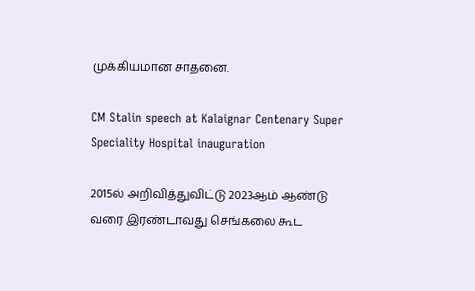முக்கியமான சாதனை.

CM Stalin speech at Kalaignar Centenary Super Speciality Hospital inauguration

2015ல் அறிவித்துவிட்டு 2023ஆம் ஆண்டு வரை இரண்டாவது செங்கலை கூட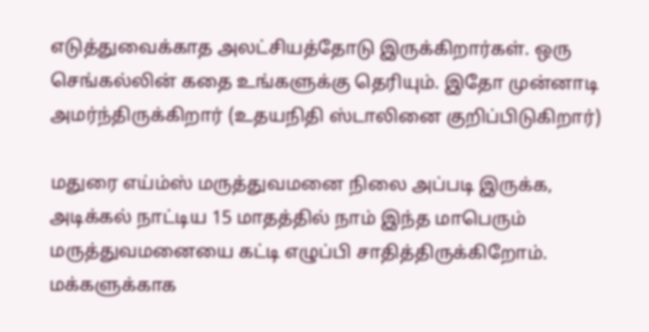எடுத்துவைக்காத அலட்சியத்தோடு இருக்கிறார்கள். ஒரு செங்கல்லின் கதை உங்களுக்கு தெரியும். இதோ முன்னாடி அமர்ந்திருக்கிறார் (உதயநிதி ஸ்டாலினை குறிப்பிடுகிறார்)

மதுரை எய்ம்ஸ் மருத்துவமனை நிலை அப்படி இருக்க, அடிக்கல் நாட்டிய 15 மாதத்தில் நாம் இந்த மாபெரும் மருத்துவமனையை கட்டி எழுப்பி சாதித்திருக்கிறோம். மக்களுக்காக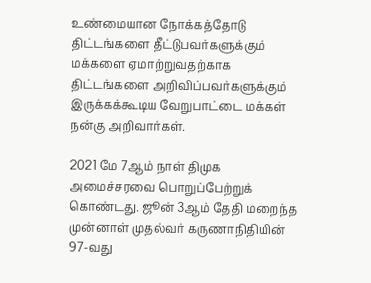உண்மையான நோக்கத்தோடு திட்டங்களை தீட்டுபவர்களுக்கும் மக்களை ஏமாற்றுவதற்காக திட்டங்களை அறிவிப்பவர்களுக்கும் இருக்கக்கூடிய வேறுபாட்டை மக்கள் நன்கு அறிவார்கள்.

2021 மே 7ஆம் நாள் திமுக அமைச்சரவை பொறுப்பேற்றுக் கொண்டது. ஜூன் 3ஆம் தேதி மறைந்த முன்னாள் முதல்வர் கருணாநிதியின் 97-வது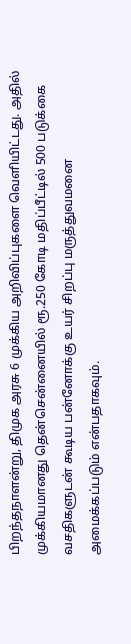பிறந்தநாளன்று, திமுக அரசு 6 முக்கிய அறிவிப்புகளை வெளியிட்டது. அதில் முக்கியமானது தென்சென்னையில் ரூ.250 கோடி மதிப்பீட்டில் 500 படுக்கை வசதிகளுடன் கூடிய பன்னோக்கு உயர் சிறப்பு மருத்துவமனை அமைக்கப்படும் என்பதாகவும்.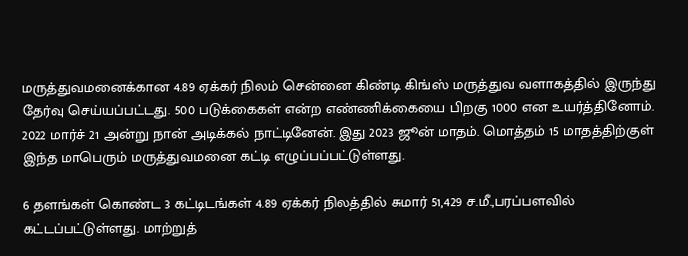மருத்துவமனைக்கான 4.89 ஏக்கர் நிலம் சென்னை கிண்டி கிங்ஸ் மருத்துவ வளாகத்தில் இருந்து தேர்வு செய்யப்பட்டது. 500 படுக்கைகள் என்ற எண்ணிக்கையை பிறகு 1000 என உயர்த்தினோம். 2022 மார்ச் 21 அன்று நான் அடிக்கல் நாட்டினேன். இது 2023 ஜூன் மாதம். மொத்தம் 15 மாதத்திற்குள் இந்த மாபெரும் மருத்துவமனை கட்டி எழுப்பப்பட்டுள்ளது.

6 தளங்கள் கொண்ட 3 கட்டிடங்கள் 4.89 ஏக்கர் நிலத்தில் சுமார் 51,429 ச.மீ.,பரப்பளவில் கட்டப்பட்டுள்ளது. மாற்றுத்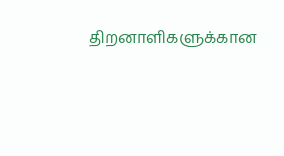திறனாளிகளுக்கான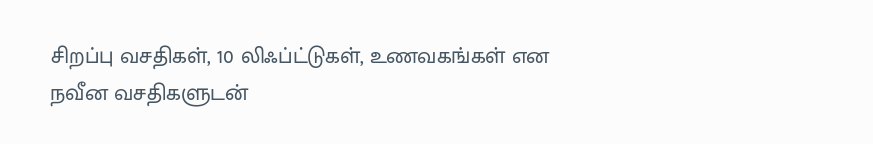சிறப்பு வசதிகள், 10 லிஃப்ட்டுகள், உணவகங்கள் என நவீன வசதிகளுடன்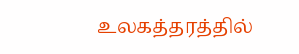உலகத்தரத்தில்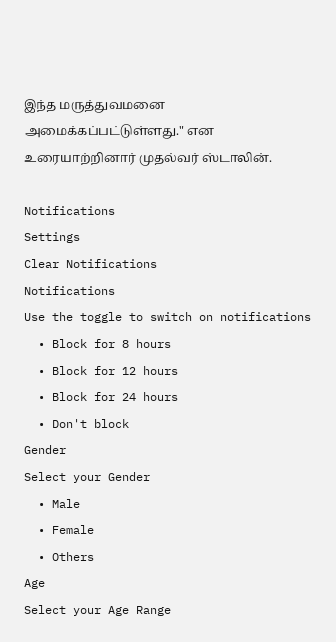இந்த மருத்துவமனை அமைக்கப்பட்டுள்ளது." என உரையாற்றினார் முதல்வர் ஸ்டாலின்.

Notifications
Settings
Clear Notifications
Notifications
Use the toggle to switch on notifications
  • Block for 8 hours
  • Block for 12 hours
  • Block for 24 hours
  • Don't block
Gender
Select your Gender
  • Male
  • Female
  • Others
Age
Select your Age Range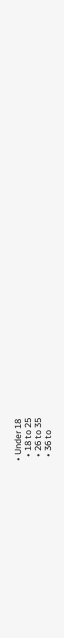• Under 18
  • 18 to 25
  • 26 to 35
  • 36 to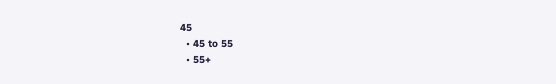45
  • 45 to 55
  • 55+